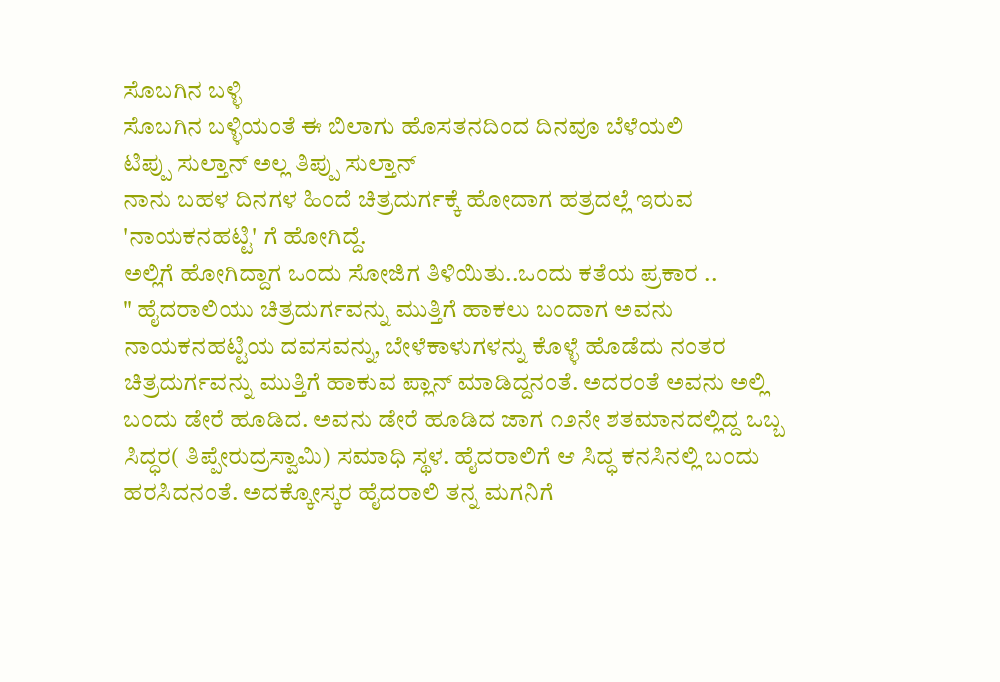ಸೊಬಗಿನ ಬಳ್ಳಿ
ಸೊಬಗಿನ ಬಳ್ಳಿಯಂತೆ ಈ ಬಿಲಾಗು ಹೊಸತನದಿಂದ ದಿನವೂ ಬೆಳೆಯಲಿ
ಟಿಪ್ಪು ಸುಲ್ತಾನ್ ಅಲ್ಲ ತಿಪ್ಪು ಸುಲ್ತಾನ್
ನಾನು ಬಹಳ ದಿನಗಳ ಹಿಂದೆ ಚಿತ್ರದುರ್ಗಕ್ಕೆ ಹೋದಾಗ ಹತ್ರದಲ್ಲೆ ಇರುವ 'ನಾಯಕನಹಟ್ಟಿ' ಗೆ ಹೋಗಿದ್ದೆ.
ಅಲ್ಲಿಗೆ ಹೋಗಿದ್ದಾಗ ಒಂದು ಸೋಜಿಗ ತಿಳಿಯಿತು..ಒಂದು ಕತೆಯ ಪ್ರಕಾರ ..
" ಹೈದರಾಲಿಯು ಚಿತ್ರದುರ್ಗವನ್ನು ಮುತ್ತಿಗೆ ಹಾಕಲು ಬಂದಾಗ ಅವನು ನಾಯಕನಹಟ್ಟಿಯ ದವಸವನ್ನು, ಬೇಳೆಕಾಳುಗಳನ್ನು ಕೊಳ್ಳೆ ಹೊಡೆದು ನಂತರ ಚಿತ್ರದುರ್ಗವನ್ನು ಮುತ್ತಿಗೆ ಹಾಕುವ ಪ್ಲಾನ್ ಮಾಡಿದ್ದನಂತೆ. ಅದರಂತೆ ಅವನು ಅಲ್ಲಿ ಬಂದು ಡೇರೆ ಹೂಡಿದ. ಅವನು ಡೇರೆ ಹೂಡಿದ ಜಾಗ ೧೨ನೇ ಶತಮಾನದಲ್ಲಿದ್ದ ಒಬ್ಬ ಸಿದ್ಧರ( ತಿಪ್ಪೇರುದ್ರಸ್ವಾಮಿ) ಸಮಾಧಿ ಸ್ಥಳ. ಹೈದರಾಲಿಗೆ ಆ ಸಿದ್ಧ ಕನಸಿನಲ್ಲಿ ಬಂದು ಹರಸಿದನಂತೆ. ಅದಕ್ಕೋಸ್ಕರ ಹೈದರಾಲಿ ತನ್ನ ಮಗನಿಗೆ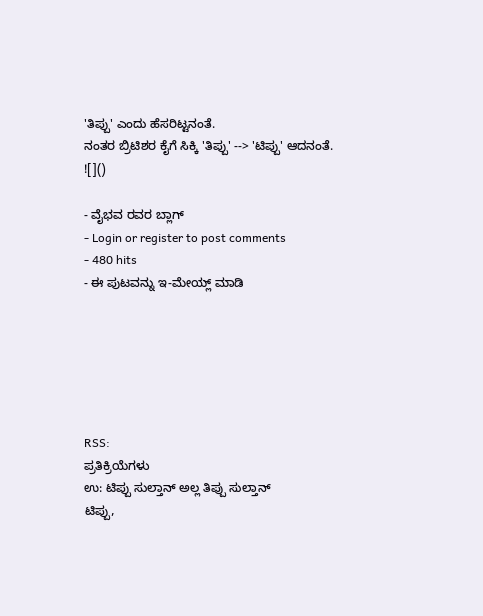'ತಿಪ್ಪು' ಎಂದು ಹೆಸರಿಟ್ಟನಂತೆ.
ನಂತರ ಬ್ರಿಟಿಶರ ಕೈಗೆ ಸಿಕ್ಕಿ 'ತಿಪ್ಪು' --> 'ಟಿಪ್ಪು' ಆದನಂತೆ. ![]()

- ವೈಭವ ರವರ ಬ್ಲಾಗ್
- Login or register to post comments
- 480 hits
- ಈ ಪುಟವನ್ನು ಇ-ಮೇಯ್ಲ್ ಮಾಡಿ






RSS:
ಪ್ರತಿಕ್ರಿಯೆಗಳು
ಉ: ಟಿಪ್ಪು ಸುಲ್ತಾನ್ ಅಲ್ಲ ತಿಪ್ಪು ಸುಲ್ತಾನ್
ಟಿಪ್ಪು,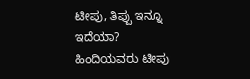ಟೀಪು, ತಿಪ್ಪು ಇನ್ನೂ ಇದೆಯಾ?
ಹಿಂದಿಯವರು ಟೀಪು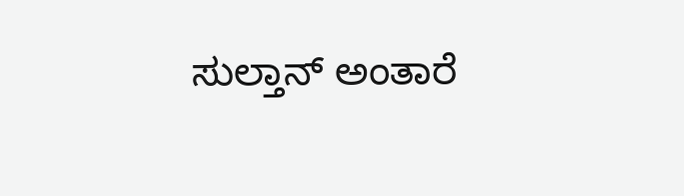ಸುಲ್ತಾನ್ ಅಂತಾರೆ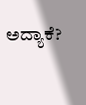ಅದ್ಯಾಕೆ?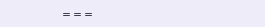===